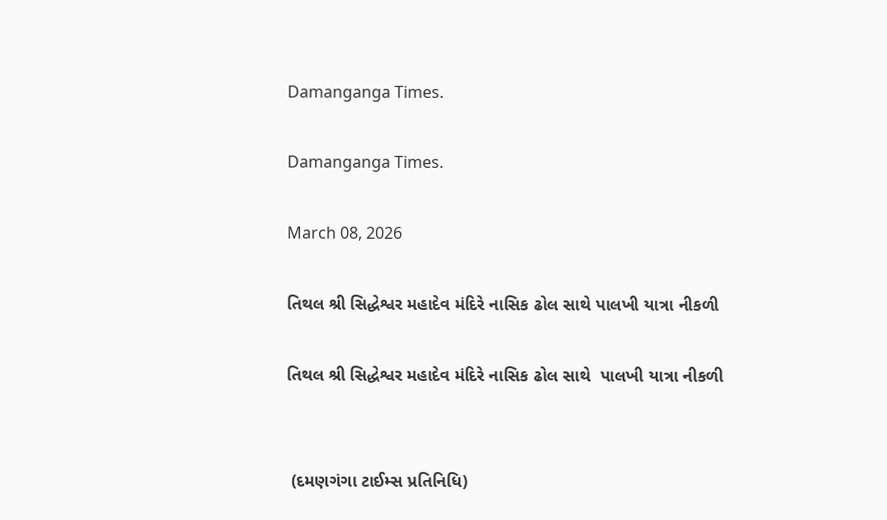Damanganga Times.

Damanganga Times.

March 08, 2026

તિથલ શ્રી સિદ્ધેશ્વર મહાદેવ મંદિરે નાસિક ઢોલ સાથે પાલખી યાત્રા નીકળી

તિથલ શ્રી સિદ્ધેશ્વર મહાદેવ મંદિરે નાસિક ઢોલ સાથે  પાલખી યાત્રા નીકળી


 (દમણગંગા ટાઈમ્સ પ્રતિનિધિ)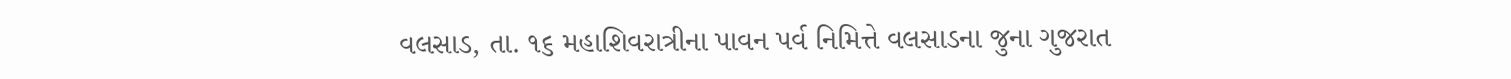વલસાડ, તા. ૧૬ મહાશિવરાત્રીના પાવન પર્વ નિમિત્તે વલસાડના જુના ગુજરાત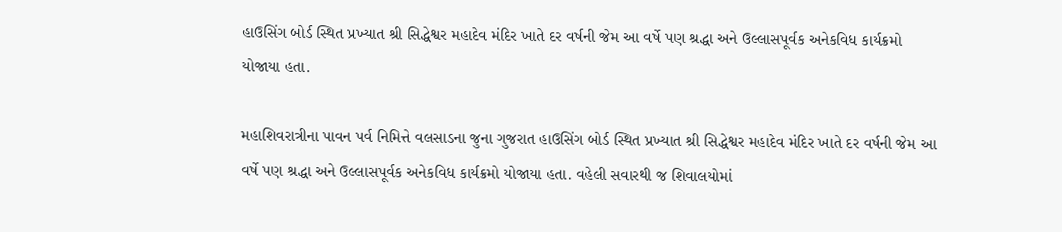હાઉસિંગ બોર્ડ સ્થિત પ્રખ્યાત શ્રી સિદ્ધેશ્વર મહાદેવ મંદિર ખાતે દર વર્ષની જેમ આ વર્ષે પણ શ્રદ્ધા અને ઉલ્લાસપૂર્વક અનેકવિધ કાર્યક્રમો યોજાયા હતા.

મહાશિવરાત્રીના પાવન પર્વ નિમિત્તે વલસાડના જુના ગુજરાત હાઉસિંગ બોર્ડ સ્થિત પ્રખ્યાત શ્રી સિદ્ધેશ્વર મહાદેવ મંદિર ખાતે દર વર્ષની જેમ આ વર્ષે પણ શ્રદ્ધા અને ઉલ્લાસપૂર્વક અનેકવિધ કાર્યક્રમો યોજાયા હતા. વહેલી સવારથી જ શિવાલયોમાં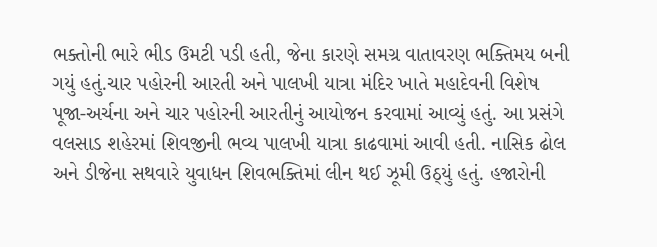ભક્તોની ભારે ભીડ ઉમટી પડી હતી, જેના કારણે સમગ્ર વાતાવરણ ભક્તિમય બની ગયું હતું.ચાર પહોરની આરતી અને પાલખી યાત્રા મંદિર ખાતે મહાદેવની વિશેષ પૂજા-અર્ચના અને ચાર પહોરની આરતીનું આયોજન કરવામાં આવ્યું હતું. આ પ્રસંગે વલસાડ શહેરમાં શિવજીની ભવ્ય પાલખી યાત્રા કાઢવામાં આવી હતી. નાસિક ઢોલ અને ડીજેના સથવારે યુવાધન શિવભક્તિમાં લીન થઈ ઝૂમી ઉઠ્યું હતું. હજારોની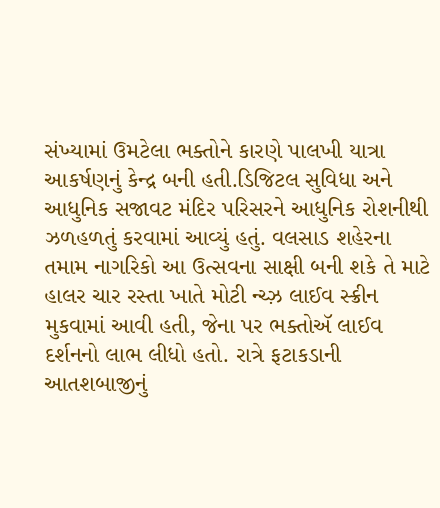સંખ્યામાં ઉમટેલા ભક્તોને કારણે પાલખી યાત્રા આકર્ષણનું કેન્દ્ર બની હતી.ડિજિટલ સુવિધા અને આધુનિક સજાવટ મંદિર પરિસરને આધુનિક રોશનીથી ઝળહળતું કરવામાં આવ્યું હતું. વલસાડ શહેરના તમામ નાગરિકો આ ઉત્સવના સાક્ષી બની શકે તે માટે હાલર ચાર રસ્તા ખાતે મોટી ન્ચ્ઝ઼ લાઈવ સ્ક્રીન મુકવામાં આવી હતી, જેના પર ભક્તોઍ લાઈવ દર્શનનો લાભ લીધો હતો. રાત્રે ફટાકડાની આતશબાજીનું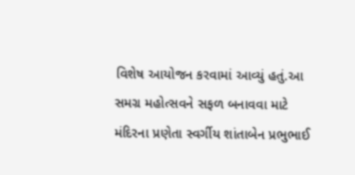વિશેષ આયોજન કરવામાં આવ્યું હતું.આ સમગ્ર મહોત્સવને સફળ બનાવવા માટે મંદિરના પ્રણેતા સ્વર્ગીય શાંતાબેન પ્રભુભાઈ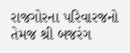રાજગોરના પરિવારજનો તેમજ શ્રી બજરંગ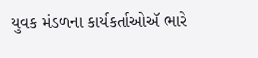યુવક મંડળના કાર્યકર્તાઓઍ ભારે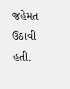જહેમત ઉઠાવી હતી.